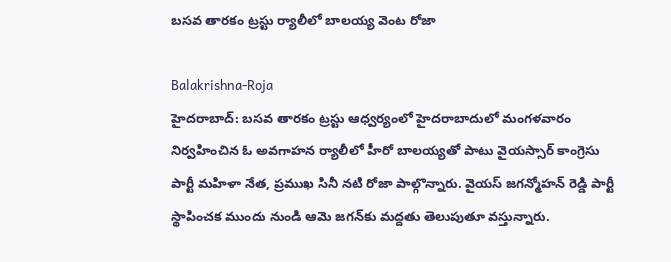బసవ తారకం ట్రస్టు ర్యాలీలో బాలయ్య వెంట రోజా

Balakrishna-Roja
హైదరాబాద్: బసవ తారకం ట్రస్టు ఆధ్వర్యంలో హైదరాబాదులో మంగళవారం నిర్వహించిన ఓ అవగాహన ర్యాలీలో హీరో బాలయ్యతో పాటు వైయస్సార్ కాంగ్రెసు పార్టీ మహిళా నేత, ప్రముఖ సినీ నటి రోజా పాల్గొన్నారు. వైయస్ జగన్మోహన్ రెడ్డి పార్టీ స్థాపించక ముందు నుండి ఆమె జగన్‌కు మద్దతు తెలుపుతూ వస్తున్నారు.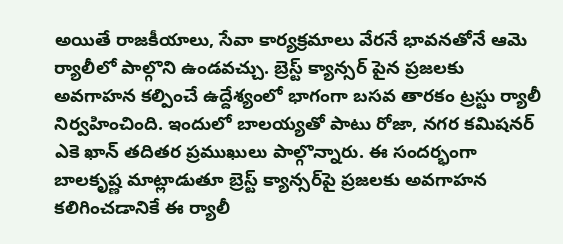అయితే రాజకీయాలు, సేవా కార్యక్రమాలు వేరనే భావనతోనే ఆమె ర్యాలీలో పాల్గొని ఉండవచ్చు. బ్రెస్ట్ క్యాన్సర్ పైన ప్రజలకు అవగాహన కల్పించే ఉద్దేశ్యంలో భాగంగా బసవ తారకం ట్రస్టు ర్యాలీ నిర్వహించింది. ఇందులో బాలయ్యతో పాటు రోజా, నగర కమిషనర్ ఎకె ఖాన్ తదితర ప్రముఖులు పాల్గొన్నారు. ఈ సందర్భంగా బాలకృష్ణ మాట్లాడుతూ బ్రెస్ట్ క్యాన్సర్‌పై ప్రజలకు అవగాహన కలిగించడానికే ఈ ర్యాలీ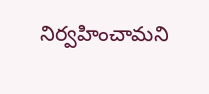నిర్వహించామని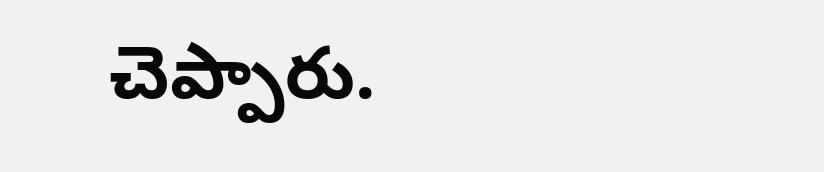చెప్పారు.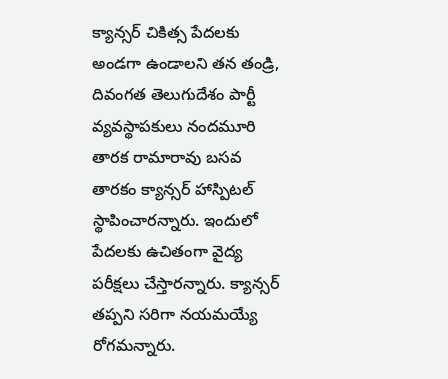క్యాన్సర్ చికిత్స పేదలకు అండగా ఉండాలని తన తండ్రి, దివంగత తెలుగుదేశం పార్టీ వ్యవస్థాపకులు నందమూరి తారక రామారావు బసవ తారకం క్యాన్సర్ హాస్పిటల్ స్థాపించారన్నారు. ఇందులో పేదలకు ఉచితంగా వైద్య పరీక్షలు చేస్తారన్నారు. క్యాన్సర్ తప్పని సరిగా నయమయ్యే రోగమన్నారు.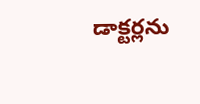డాక్టర్లను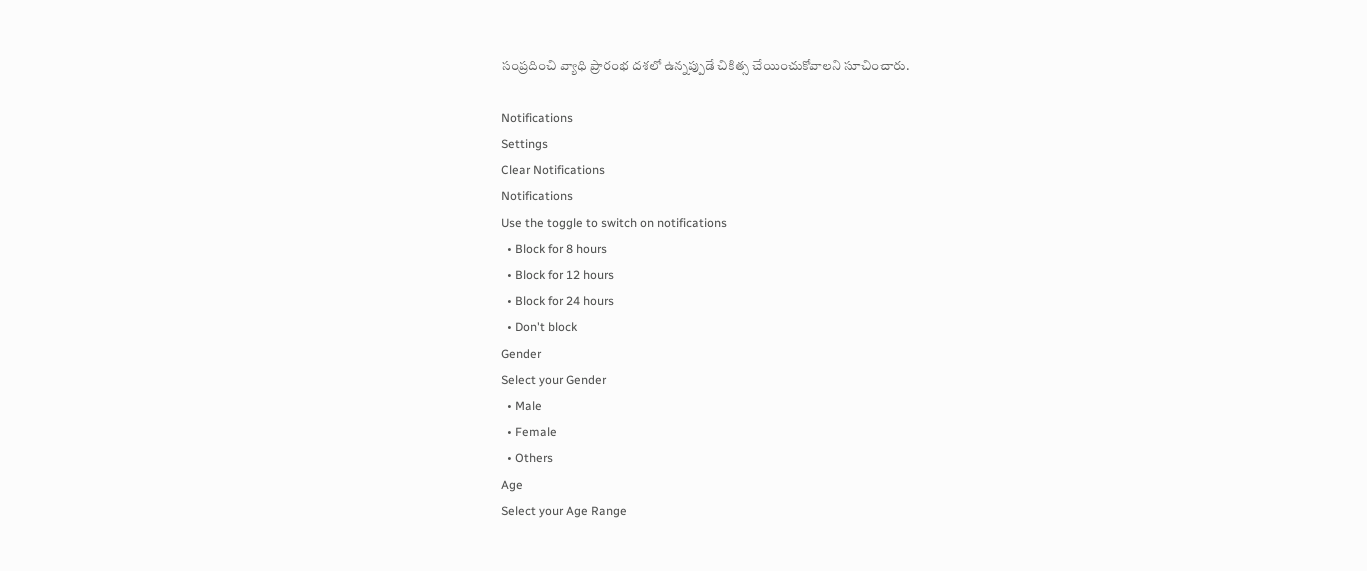సంప్రదించి వ్యాధి ప్రారంభ దశలో ఉన్నప్పుడే చికిత్స చేయించుకోవాలని సూచించారు.

Notifications
Settings
Clear Notifications
Notifications
Use the toggle to switch on notifications
  • Block for 8 hours
  • Block for 12 hours
  • Block for 24 hours
  • Don't block
Gender
Select your Gender
  • Male
  • Female
  • Others
Age
Select your Age Range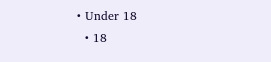• Under 18
  • 18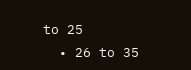to 25
  • 26 to 35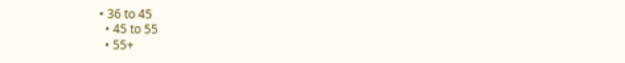• 36 to 45
  • 45 to 55
  • 55+